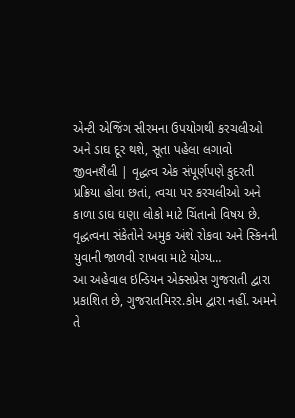એન્ટી એજિંગ સીરમના ઉપયોગથી કરચલીઓ અને ડાઘ દૂર થશે, સૂતા પહેલા લગાવો
જીવનશૈલી | વૃદ્ધત્વ એક સંપૂર્ણપણે કુદરતી પ્રક્રિયા હોવા છતાં, ત્વચા પર કરચલીઓ અને કાળા ડાઘ ઘણા લોકો માટે ચિંતાનો વિષય છે. વૃદ્ધત્વના સંકેતોને અમુક અંશે રોકવા અને સ્કિનની યુવાની જાળવી રાખવા માટે યોગ્ય…
આ અહેવાલ ઇન્ડિયન એક્સપ્રેસ ગુજરાતી દ્વારા પ્રકાશિત છે, ગુજરાતમિરર.કોમ દ્વારા નહીં. અમને તે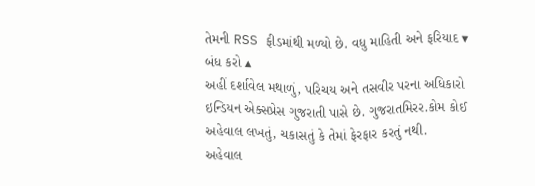તેમની RSS ફીડમાંથી મળ્યો છે. વધુ માહિતી અને ફરિયાદ ▾ બંધ કરો ▴
અહીં દર્શાવેલ મથાળું, પરિચય અને તસવીર પરના અધિકારો ઇન્ડિયન એક્સપ્રેસ ગુજરાતી પાસે છે. ગુજરાતમિરર.કોમ કોઈ અહેવાલ લખતું, ચકાસતું કે તેમાં ફેરફાર કરતું નથી.
અહેવાલ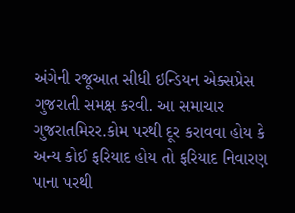અંગેની રજૂઆત સીધી ઇન્ડિયન એક્સપ્રેસ ગુજરાતી સમક્ષ કરવી. આ સમાચાર ગુજરાતમિરર.કોમ પરથી દૂર કરાવવા હોય કે અન્ય કોઈ ફરિયાદ હોય તો ફરિયાદ નિવારણ પાના પરથી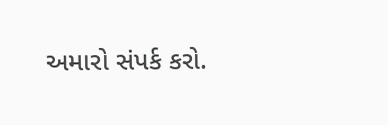અમારો સંપર્ક કરો.